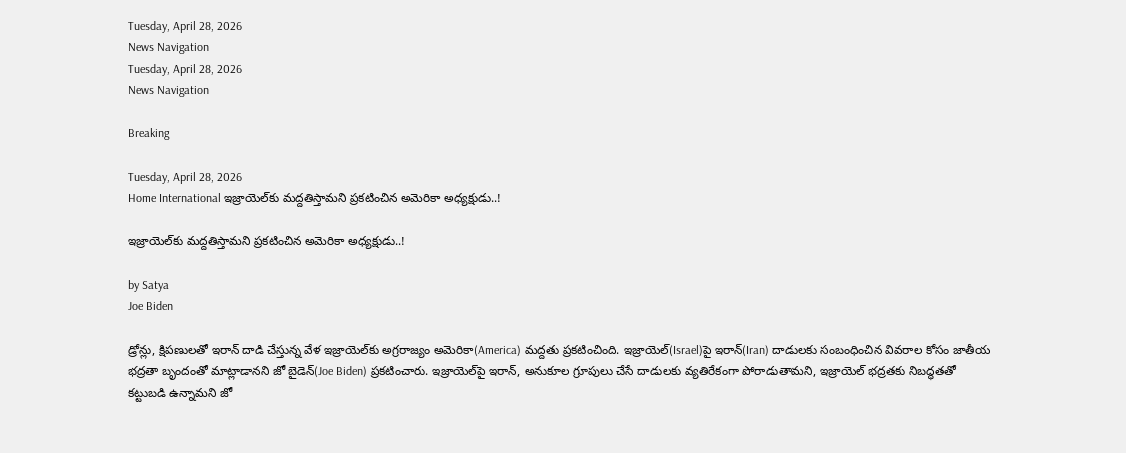Tuesday, April 28, 2026
News Navigation
Tuesday, April 28, 2026
News Navigation

Breaking

Tuesday, April 28, 2026
Home International ఇజ్రాయెల్‌కు మద్దతిస్తామని ప్రకటించిన అమెరికా అధ్యక్షుడు..!

ఇజ్రాయెల్‌కు మద్దతిస్తామని ప్రకటించిన అమెరికా అధ్యక్షుడు..!

by Satya
Joe Biden

డ్రోన్లు, క్షిపణులతో ఇరాన్ దాడి చేస్తున్న వేళ ఇజ్రాయెల్‌కు అగ్రరాజ్యం అమెరికా(America) మద్దతు ప్రకటించింది. ఇజ్రాయెల్‌(Israel)పై ఇరాన్(Iran) దాడులకు సంబంధించిన వివరాల కోసం జాతీయ భద్రతా బృందంతో మాట్లాడానని జో బైడెన్(Joe Biden) ప్రకటించారు. ఇజ్రాయెల్‌పై ఇరాన్, అనుకూల గ్రూపులు చేసే దాడులకు వ్యతిరేకంగా పోరాడుతామని, ఇజ్రాయెల్ భద్రతకు నిబద్ధతతో కట్టుబడి ఉన్నామని జో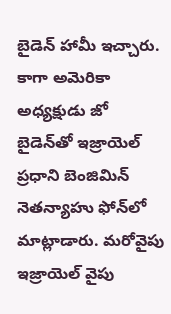బైడెన్ హామీ ఇచ్చారు. కాగా అమెరికా అధ్యక్షుడు జో బైడెన్‌తో ఇజ్రాయెల్ ప్రధాని బెంజిమిన్ నెతన్యాహు ఫోన్‌లో మాట్లాడారు. మరోవైపు ఇజ్రాయెల్ వైపు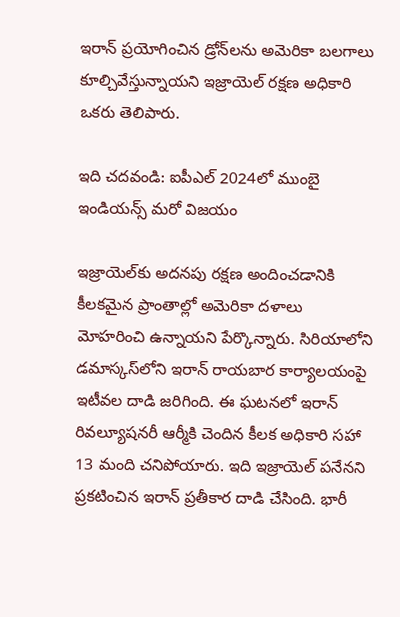ఇరాన్ ప్రయోగించిన డ్రోన్‌లను అమెరికా బలగాలు కూల్చివేస్తున్నాయని ఇజ్రాయెల్ రక్షణ అధికారి ఒకరు తెలిపారు.

ఇది చదవండి: ఐపీఎల్ 2024లో ముంబై ఇండియన్స్ మరో విజయం

ఇజ్రాయెల్‌కు అదనపు రక్షణ అందించడానికి కీలకమైన ప్రాంతాల్లో అమెరికా దళాలు మోహరించి ఉన్నాయని పేర్కొన్నారు. సిరియాలోని డమాస్కస్‌లోని ఇరాన్ రాయబార కార్యాలయంపై ఇటీవల దాడి జరిగింది. ఈ ఘటనలో ఇరాన్ రివల్యూషనరీ ఆర్మీకి చెందిన కీలక అధికారి సహా 13 మంది చనిపోయారు. ఇది ఇజ్రాయెల్ పనేనని ప్రకటించిన ఇరాన్ ప్రతీకార దాడి చేసింది. భారీ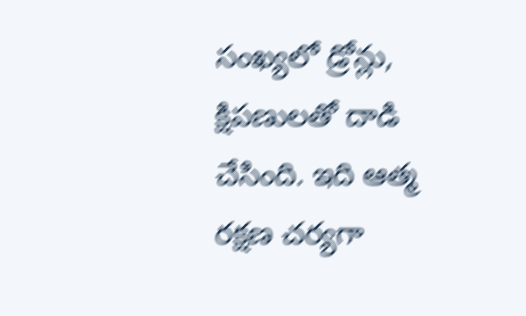సంఖ్యలో డ్రోన్లు, క్షిపణులతో దాడి చేసింది. ఇది ఆత్మ రక్షణ చర్యగా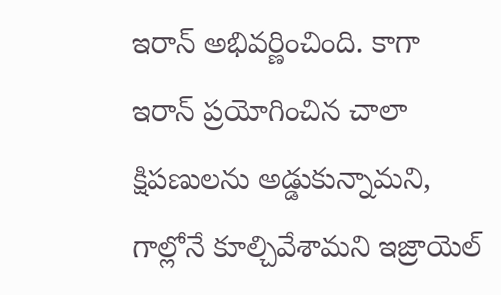ఇరాన్ అభివర్ణించింది. కాగా ఇరాన్ ప్రయోగించిన చాలా క్షిపణులను అడ్డుకున్నామని, గాల్లోనే కూల్చివేశామని ఇజ్రాయెల్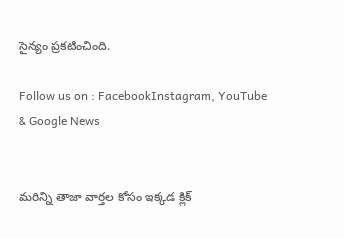సైన్యం ప్రకటించింది.

Follow us on : FacebookInstagram, YouTube & Google News


మరిన్ని తాజా వార్తల కోసం ఇక్కడ క్లిక్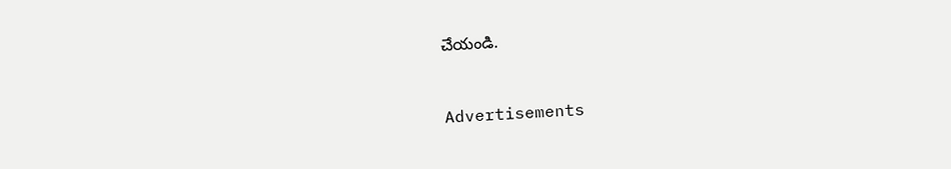చేయండి.


Advertisements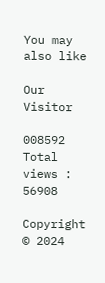You may also like

Our Visitor

008592
Total views : 56908

Copyright © 2024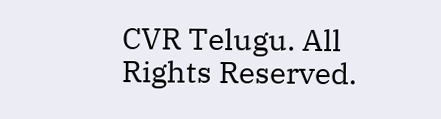CVR Telugu. All Rights Reserved.